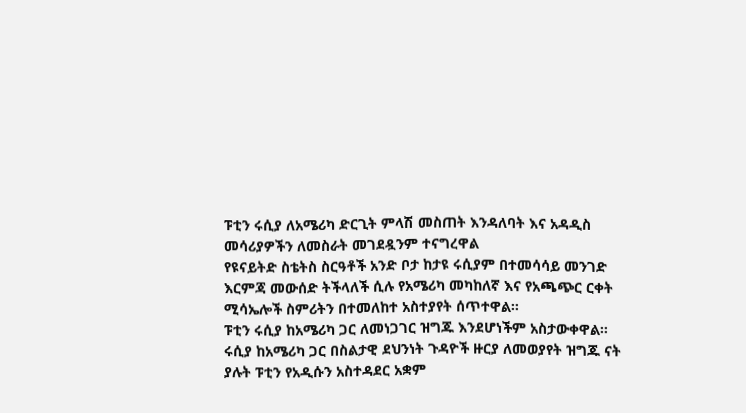ፑቲን ሩሲያ ለአሜሪካ ድርጊት ምላሽ መስጠት እንዳለባት እና አዳዲስ መሳሪያዎችን ለመስራት መገደዷንም ተናግረዋል
የዩናይትድ ስቴትስ ስርዓቶች አንድ ቦታ ከታዩ ሩሲያም በተመሳሳይ መንገድ እርምጃ መውሰድ ትችላለች ሲሉ የአሜሪካ መካከለኛ እና የአጫጭር ርቀት ሚሳኤሎች ስምሪትን በተመለከተ አስተያየት ሰጥተዋል።
ፑቲን ሩሲያ ከአሜሪካ ጋር ለመነጋገር ዝግጁ እንደሆነችም አስታውቀዋል።
ሩሲያ ከአሜሪካ ጋር በስልታዊ ደህንነት ጉዳዮች ዙርያ ለመወያየት ዝግጁ ናት ያሉት ፑቲን የአዲሱን አስተዳደር አቋም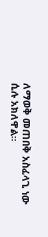ለማወቅ መጠበቅ አስፈላጊ ነው ሲሉ አክለዋል።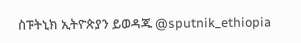ስፑትኒክ ኢትዮጵያን ይወዳጁ @sputnik_ethiopia